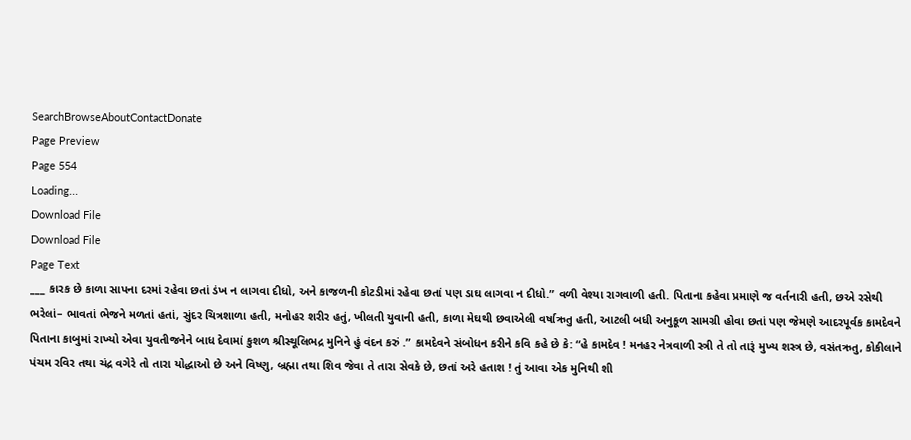SearchBrowseAboutContactDonate
Page Preview
Page 554
Loading...
Download File
Download File
Page Text
___ કારક છે કાળા સાપના દરમાં રહેવા છતાં ડંખ ન લાગવા દીધો, અને કાજળની કોટડીમાં રહેવા છતાં પણ ડાઘ લાગવા ન દીધો.” વળી વેશ્યા રાગવાળી હતી. પિતાના કહેવા પ્રમાણે જ વર્તનારી હતી, છએ રસેથી ભરેલાં– ભાવતાં ભેજને મળતાં હતાં, સુંદર ચિત્રશાળા હતી, મનોહર શરીર હતું, ખીલતી યુવાની હતી, કાળા મેઘથી છવાએલી વર્ષાઋતુ હતી, આટલી બધી અનુકૂળ સામગ્રી હોવા છતાં પણ જેમણે આદરપૂર્વક કામદેવને પિતાના કાબુમાં રાખ્યો એવા યુવતીજનેને બાધ દેવામાં કુશળ શ્રીસ્થૂલિભદ્ર મુનિને હું વંદન કરું .” કામદેવને સંબોધન કરીને કવિ કહે છે કે: “હે કામદેવ ! મનહર નેત્રવાળી સ્ત્રી તે તો તારૂં મુખ્ય શસ્ત્ર છે, વસંતઋતુ, કોકીલાને પંચમ રવિર તથા ચંદ્ર વગેરે તો તારા યોદ્ધાઓ છે અને વિષ્ણુ, બ્રહ્મા તથા શિવ જેવા તે તારા સેવકે છે, છતાં અરે હતાશ ! તું આવા એક મુનિથી શી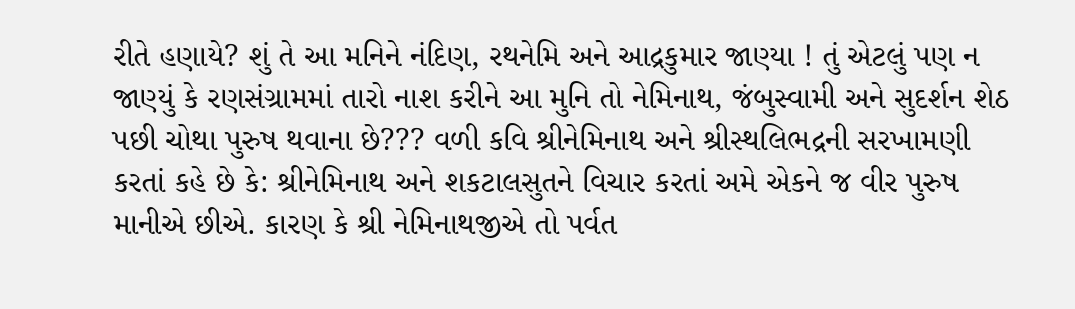રીતે હણાયે? શું તે આ મનિને નંદિણ, રથનેમિ અને આદ્રકુમાર જાણ્યા ! તું એટલું પણ ન જાણ્યું કે રણસંગ્રામમાં તારો નાશ કરીને આ મુનિ તો નેમિનાથ, જંબુસ્વામી અને સુદર્શન શેઠ પછી ચોથા પુરુષ થવાના છે??? વળી કવિ શ્રીનેમિનાથ અને શ્રીસ્થલિભદ્રની સરખામણી કરતાં કહે છે કે: શ્રીનેમિનાથ અને શકટાલસુતને વિચાર કરતાં અમે એકને જ વીર પુરુષ માનીએ છીએ. કારણ કે શ્રી નેમિનાથજીએ તો પર્વત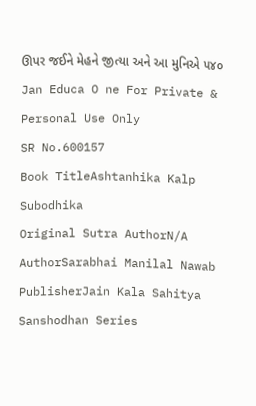ઊપર જઈને મેહને જીત્યા અને આ મુનિએ ૫૪૦ Jan Educa O ne For Private & Personal Use Only
SR No.600157
Book TitleAshtanhika Kalp Subodhika
Original Sutra AuthorN/A
AuthorSarabhai Manilal Nawab
PublisherJain Kala Sahitya Sanshodhan Series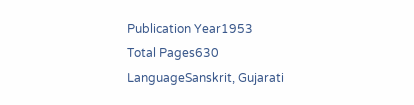Publication Year1953
Total Pages630
LanguageSanskrit, Gujarati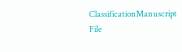ClassificationManuscript
File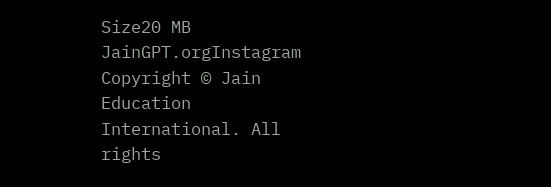Size20 MB
JainGPT.orgInstagram
Copyright © Jain Education International. All rights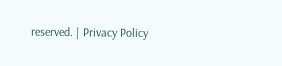reserved. | Privacy Policy